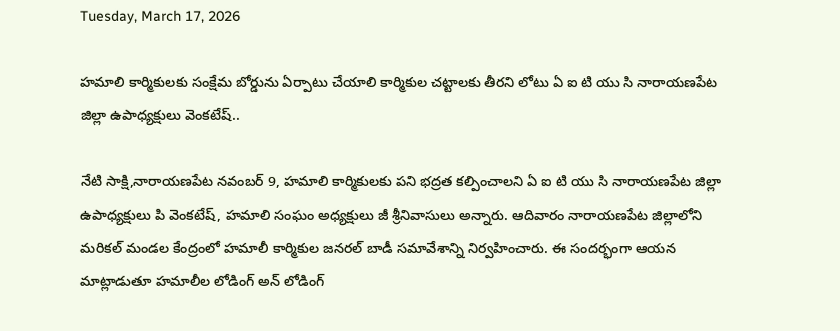Tuesday, March 17, 2026

హమాలి కార్మికులకు సంక్షేమ బోర్డును ఏర్పాటు చేయాలి కార్మికుల చట్టాలకు తీరని లోటు ఏ ఐ టి యు సి నారాయణపేట జిల్లా ఉపాధ్యక్షులు వెంకటేష్..

నేటి సాక్షి,నారాయణపేట నవంబర్ 9, హమాలి కార్మికులకు పని భద్రత కల్పించాలని ఏ ఐ టి యు సి నారాయణపేట జిల్లా ఉపాధ్యక్షులు పి వెంకటేష్, హమాలి సంఘం అధ్యక్షులు జీ శ్రీనివాసులు అన్నారు. ఆదివారం నారాయణపేట జిల్లాలోని మరికల్ మండల కేంద్రంలో హమాలీ కార్మికుల జనరల్ బాడీ సమావేశాన్ని నిర్వహించారు. ఈ సందర్భంగా ఆయన మాట్లాడుతూ హమాలీల లోడింగ్ అన్ లోడింగ్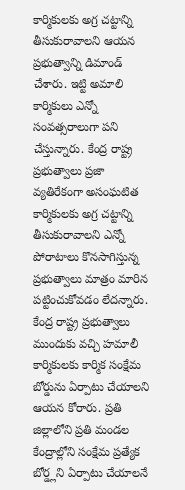కార్మికులకు అగ్ర చట్టాన్ని తీసుకురావాలని ఆయన ప్రభుత్వాన్ని డిమాండ్ చేశారు. ఇట్టి అమాలి కార్మికులు ఎన్నో సంవత్సరాలుగా పని చేస్తున్నారు. కేంద్ర రాష్ట్ర ప్రభుత్వాలు ప్రజా వ్యతిరేకంగా అసంఘటిత కార్మికులకు అగ్ర చట్టాన్ని తీసుకురావాలని ఎన్నో పోరాటాలు కొనసాగిస్తున్న ప్రభుత్వాలు మాత్రం మారిన పట్టించుకోవడం లేదన్నారు. కేంద్ర రాష్ట్ర ప్రభుత్వాలు ముందుకు వచ్చి హమాలీ కార్మికులకు కార్మిక సంక్షేమ బోర్డును ఏర్పాటు చేయాలని ఆయన కోరారు. ప్రతి జిల్లాలోని ప్రతి మండల కేంద్రాల్లోని సంక్షేమ ప్రత్యేక బోర్డ్లని ఏర్పాటు చేయాలనే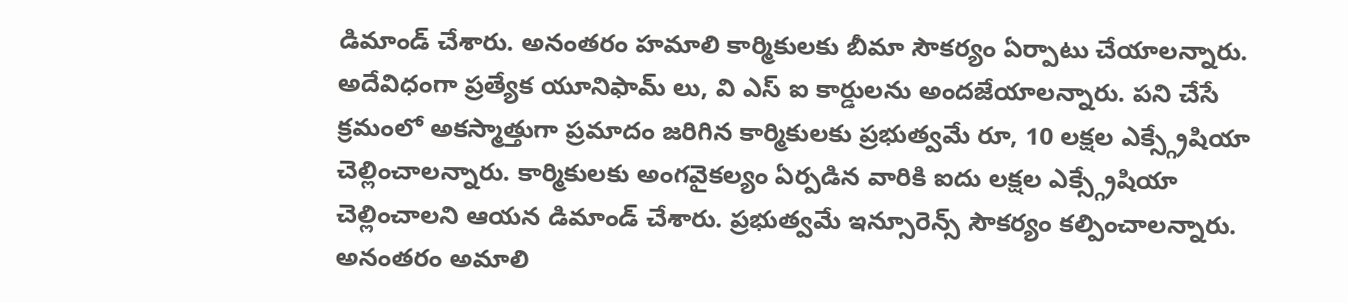డిమాండ్ చేశారు. అనంతరం హమాలి కార్మికులకు బీమా సౌకర్యం ఏర్పాటు చేయాలన్నారు. అదేవిధంగా ప్రత్యేక యూనిఫామ్ లు, వి ఎస్ ఐ కార్డులను అందజేయాలన్నారు. పని చేసే క్రమంలో అకస్మాత్తుగా ప్రమాదం జరిగిన కార్మికులకు ప్రభుత్వమే రూ, 10 లక్షల ఎక్స్గ్రేషియా చెల్లించాలన్నారు. కార్మికులకు అంగవైకల్యం ఏర్పడిన వారికి ఐదు లక్షల ఎక్స్గ్రేషియా చెల్లించాలని ఆయన డిమాండ్ చేశారు. ప్రభుత్వమే ఇన్సూరెన్స్ సౌకర్యం కల్పించాలన్నారు. అనంతరం అమాలి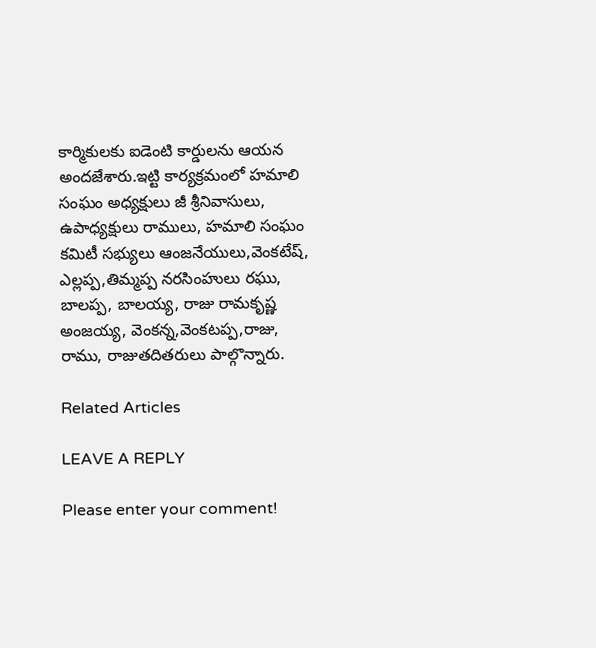కార్మికులకు ఐడెంటి కార్డులను ఆయన అందజేశారు.ఇట్టి కార్యక్రమంలో హమాలి సంఘం అధ్యక్షులు జీ శ్రీనివాసులు, ఉపాధ్యక్షులు రాములు, హమాలి సంఘం కమిటీ సభ్యులు ఆంజనేయులు,వెంకటేష్, ఎల్లప్ప,తిమ్మప్ప నరసింహులు రఘు, బాలప్ప, బాలయ్య, రాజు రామకృష్ణ అంజయ్య, వెంకన్న,వెంకటప్ప,రాజు, రాము, రాజుతదితరులు పాల్గొన్నారు.

Related Articles

LEAVE A REPLY

Please enter your comment!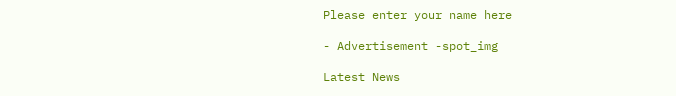Please enter your name here

- Advertisement -spot_img

Latest News